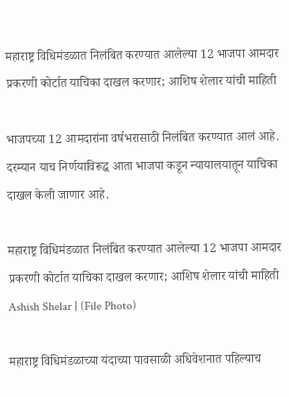महाराष्ट्र विधिमंडळात निलंबित करण्यात आलेल्या 12 भाजपा आमदार प्रकरणी कोर्टात याचिका दाखल करणार; आशिष शेलार यांची माहिती

भाजपच्या 12 आमदारांना वर्षभरासाठी निलंबित करण्यात आलं आहे. दरम्यान याच निर्णयाविरूद्ध आता भाजपा कडून न्यायालयातून याचिका दाखल केली जाणार आहे.

महाराष्ट्र विधिमंडळात निलंबित करण्यात आलेल्या 12 भाजपा आमदार प्रकरणी कोर्टात याचिका दाखल करणार; आशिष शेलार यांची माहिती
Ashish Shelar | (File Photo)

महाराष्ट्र विधिमंडळाच्या यंदाच्या पावसाळी अधिवेशनात पहिल्याच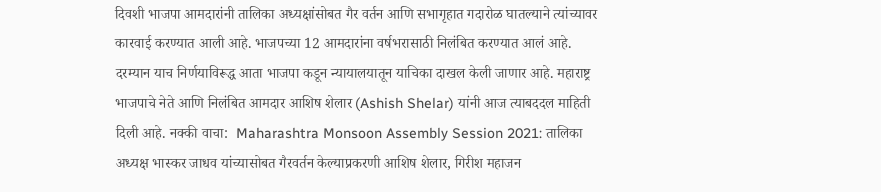दिवशी भाजपा आमदारांनी तालिका अध्यक्षांसोबत गैर वर्तन आणि सभागृहात गदारोळ घातल्याने त्यांच्यावर कारवाई करण्यात आली आहे. भाजपच्या 12 आमदारांना वर्षभरासाठी निलंबित करण्यात आलं आहे. दरम्यान याच निर्णयाविरूद्ध आता भाजपा कडून न्यायालयातून याचिका दाखल केली जाणार आहे. महाराष्ट्र भाजपाचे नेते आणि निलंबित आमदार आशिष शेलार (Ashish Shelar) यांनी आज त्याबददल माहिती दिली आहे. नक्की वाचा:  Maharashtra Monsoon Assembly Session 2021: तालिका अध्यक्ष भास्कर जाधव यांच्यासोबत गैरवर्तन केल्याप्रकरणी आशिष शेलार, गिरीश महाजन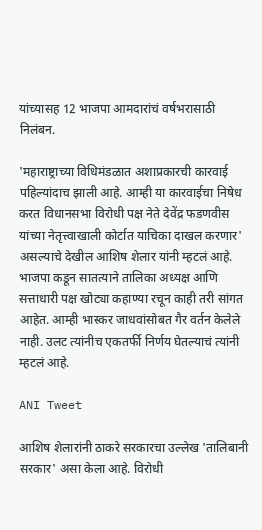यांच्यासह 12 भाजपा आमदारांचं वर्षभरासाठी निलंबन.

'महाराष्ट्राच्या विधिमंडळात अशाप्रकारची कारवाई पहिल्यांदाच झाली आहे. आम्ही या कारवाईचा निषेध करत विधानसभा विरोधी पक्ष नेते देवेंद्र फडणवीस यांच्या नेतृत्त्वाखाली कोर्टात याचिका दाखल करणार' असल्याचे देखील आशिष शेलार यांनी म्हटलं आहे. भाजपा कडून सातत्याने तालिका अध्यक्ष आणि सत्ताधारी पक्ष खोट्या कहाण्या रचून काही तरी सांगत आहेत. आम्ही भास्कर जाधवांसोबत गैर वर्तन केलेले नाही. उलट त्यांनीच एकतर्फी निर्णय घेतल्याचं त्यांनी म्हटलं आहे.

ANI Tweet

आशिष शेलारांनी ठाकरे सरकारचा उल्लेख 'तालिबानी सरकार' असा केला आहे. विरोधी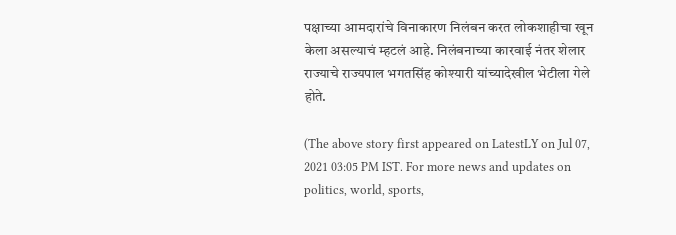पक्षाच्या आमदारांचे विनाकारण निलंबन करत लोकशाहीचा खून केला असल्याचं म्हटलं आहे. निलंबनाच्या कारवाई नंतर शेलार राज्याचे राज्यपाल भगतसिंह कोश्यारी यांच्यादेखील भेटीला गेले होते.

(The above story first appeared on LatestLY on Jul 07, 2021 03:05 PM IST. For more news and updates on politics, world, sports,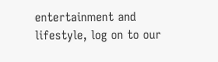entertainment and lifestyle, log on to our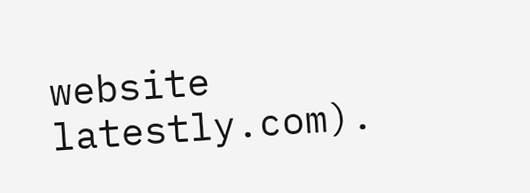website latestly.com).